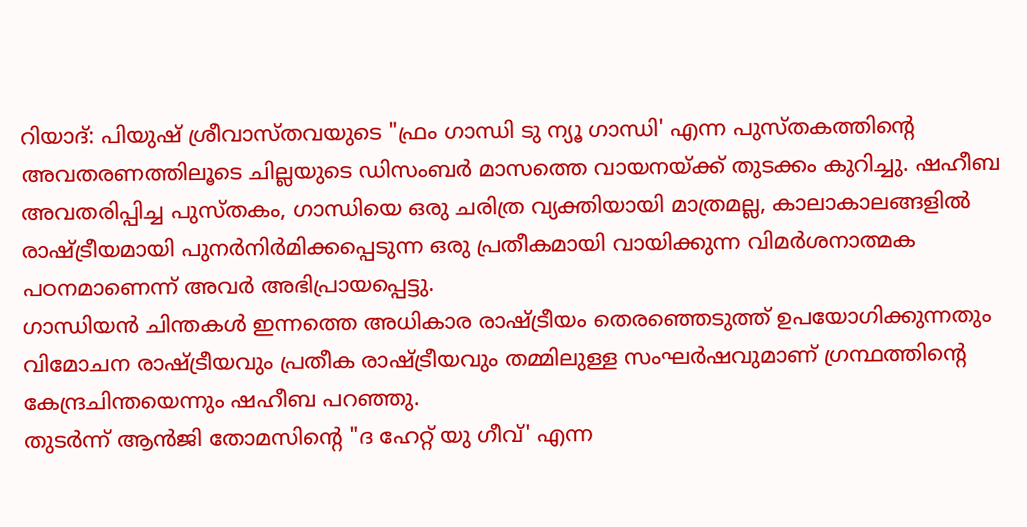റിയാദ്: പിയുഷ് ശ്രീവാസ്തവയുടെ "ഫ്രം ഗാന്ധി ടു ന്യൂ ഗാന്ധി' എന്ന പുസ്തകത്തിന്റെ അവതരണത്തിലൂടെ ചില്ലയുടെ ഡിസംബർ മാസത്തെ വായനയ്ക്ക് തുടക്കം കുറിച്ചു. ഷഹീബ അവതരിപ്പിച്ച പുസ്തകം, ഗാന്ധിയെ ഒരു ചരിത്ര വ്യക്തിയായി മാത്രമല്ല, കാലാകാലങ്ങളിൽ രാഷ്ട്രീയമായി പുനർനിർമിക്കപ്പെടുന്ന ഒരു പ്രതീകമായി വായിക്കുന്ന വിമർശനാത്മക പഠനമാണെന്ന് അവർ അഭിപ്രായപ്പെട്ടു.
ഗാന്ധിയൻ ചിന്തകൾ ഇന്നത്തെ അധികാര രാഷ്ട്രീയം തെരഞ്ഞെടുത്ത് ഉപയോഗിക്കുന്നതും വിമോചന രാഷ്ട്രീയവും പ്രതീക രാഷ്ട്രീയവും തമ്മിലുള്ള സംഘർഷവുമാണ് ഗ്രന്ഥത്തിന്റെ കേന്ദ്രചിന്തയെന്നും ഷഹീബ പറഞ്ഞു.
തുടർന്ന് ആൻജി തോമസിന്റെ "ദ ഹേറ്റ് യു ഗീവ്' എന്ന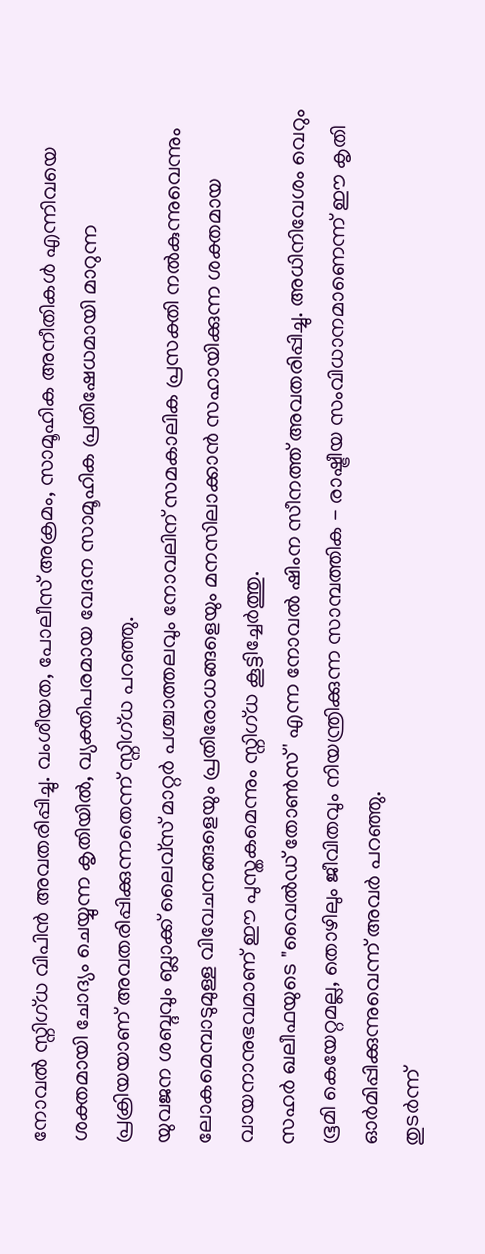നോവൽ സ്നിഗ്ധ വിപിൻ അവതരിപ്പിച്ചു. വംശീയത, പോലീസ് അക്രമം, സാമൂഹിക അനീതികൾ എന്നിവയെ ശക്തമായി ചോദ്യം ചെയ്യുന്ന കൃതിയിൽ, വ്യക്തിപരമായ വേദന സാമൂഹിക പ്രതിഷേധമായി മാറുന്ന പ്രക്രിയയാണ് അവതരിപ്പിക്കുന്നതെന്ന് സ്നിഗ്ധ പറഞ്ഞു.
യുവജന ശബ്ദവും ബ്ലാക്ക് ലൈവ്സ് മാറ്റർ പശ്ചാത്തലവും നോവലിന് സമകാലിക പ്രസക്തി നൽകുന്നുവെന്നും ലോകമെമ്പാടുമുള്ള വിവേചനങ്ങളെയും പ്രതിരോധങ്ങളെയും മനസിലാക്കാൻ സഹായിക്കുന്ന ശക്തമായ വായനാനുഭവമാണ് ഈ പുസ്തകമെന്നും സ്നിഗ്ധ കൂട്ടിച്ചേർത്തു.
സഹർ ഖലീഫയുടെ "വൈൽഡ് തോൺസ്' എന്ന നോവൽ ഷിംന സീനത്ത് അവതരിപ്പിച്ചു. അധിനിവേശം വെറും ഭൂമി കെയേറ്റമല്ല, തൊഴിലും ജീവിതവും നിയന്ത്രിക്കുന്ന സാമ്പത്തിക - രാഷ്ട്രീയ സംവിധാനമാണെന്ന് ഈ കൃതി ഓർമിപ്പിക്കുന്നുവെന്ന് അവർ പറഞ്ഞു.
തുടർന്ന്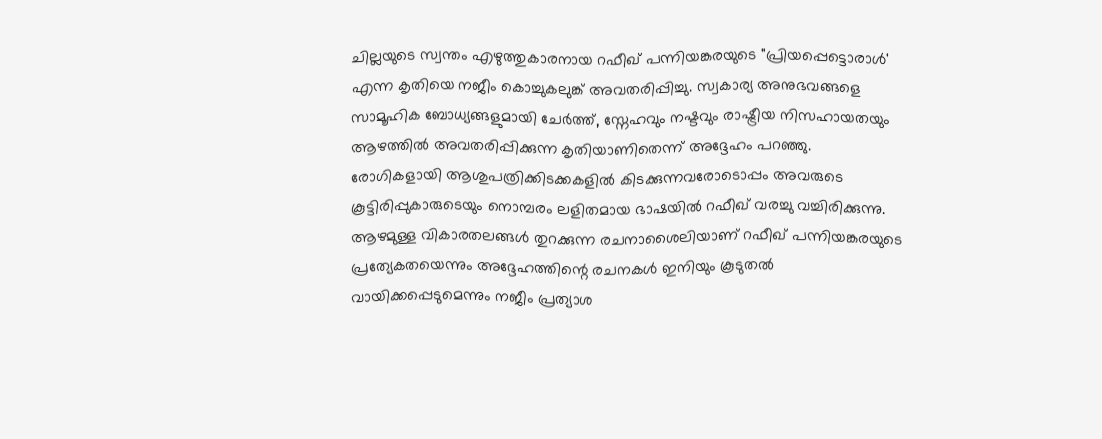ചില്ലയുടെ സ്വന്തം എഴുത്തുകാരനായ റഫീഖ് പന്നിയങ്കരയുടെ "പ്രിയപ്പെട്ടൊരാൾ' എന്ന കൃതിയെ നജീം കൊച്ചുകലുങ്ക് അവതരിപ്പിച്ചു. സ്വകാര്യ അനുഭവങ്ങളെ സാമൂഹിക ബോധ്യങ്ങളുമായി ചേർത്ത്, സ്നേഹവും നഷ്ടവും രാഷ്ട്രീയ നിസഹായതയും ആഴത്തിൽ അവതരിപ്പിക്കുന്ന കൃതിയാണിതെന്ന് അദ്ദേഹം പറഞ്ഞു.
രോഗികളായി ആശുപത്രിക്കിടക്കകളിൽ കിടക്കുന്നവരോടൊപ്പം അവരുടെ കൂട്ടിരിപ്പുകാരുടെയും നൊമ്പരം ലളിതമായ ഭാഷയിൽ റഫീഖ് വരച്ചു വച്ചിരിക്കുന്നു. ആഴമുള്ള വികാരതലങ്ങൾ തുറക്കുന്ന രചനാശൈലിയാണ് റഫീഖ് പന്നിയങ്കരയുടെ പ്രത്യേകതയെന്നും അദ്ദേഹത്തിന്റെ രചനകൾ ഇനിയും കൂടുതൽ വായിക്കപ്പെടുമെന്നും നജീം പ്രത്യാശ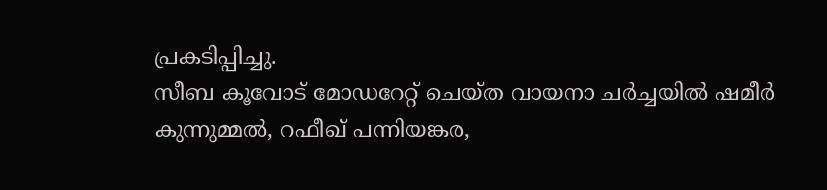പ്രകടിപ്പിച്ചു.
സീബ കൂവോട് മോഡറേറ്റ് ചെയ്ത വായനാ ചർച്ചയിൽ ഷമീർ കുന്നുമ്മൽ, റഫീഖ് പന്നിയങ്കര,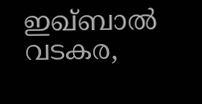ഇഖ്ബാൽ വടകര,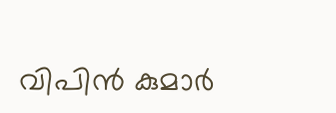വിപിൻ കുമാർ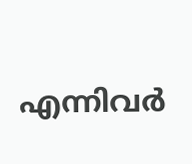എന്നിവർ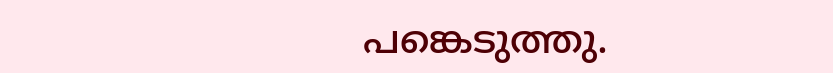പങ്കെടുത്തു.